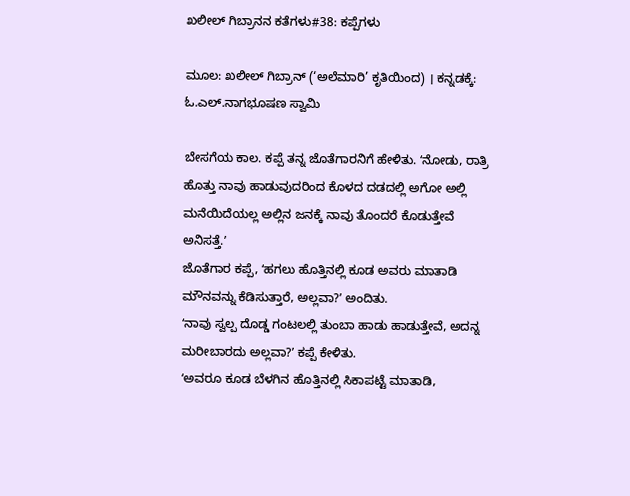ಖಲೀಲ್ ಗಿಬ್ರಾನನ ಕತೆಗಳು#38: ಕಪ್ಪೆಗಳು

ಮೂಲ: ಖಲೀಲ್ ಗಿಬ್ರಾನ್ (‘ಅಲೆಮಾರಿ’ ಕೃತಿಯಿಂದ) । ಕನ್ನಡಕ್ಕೆ: ಓ.ಎಲ್.ನಾಗಭೂಷಣ ಸ್ವಾಮಿ

ಬೇಸಗೆಯ ಕಾಲ. ಕಪ್ಪೆ ತನ್ನ ಜೊತೆಗಾರನಿಗೆ ಹೇಳಿತು. ʻನೋಡು, ರಾತ್ರಿ ಹೊತ್ತು ನಾವು ಹಾಡುವುದರಿಂದ ಕೊಳದ ದಡದಲ್ಲಿ ಅಗೋ ಅಲ್ಲಿ ಮನೆಯಿದೆಯಲ್ಲ ಅಲ್ಲಿನ ಜನಕ್ಕೆ ನಾವು ತೊಂದರೆ ಕೊಡುತ್ತೇವೆ ಅನಿಸತ್ತೆ.ʼ
ಜೊತೆಗಾರ ಕಪ್ಪೆ, ʻಹಗಲು ಹೊತ್ತಿನಲ್ಲಿ ಕೂಡ ಅವರು ಮಾತಾಡಿ ಮೌನವನ್ನು ಕೆಡಿಸುತ್ತಾರೆ, ಅಲ್ಲವಾ?ʼ ಅಂದಿತು.
ʻನಾವು ಸ್ವಲ್ಪ ದೊಡ್ಡ ಗಂಟಲಲ್ಲಿ ತುಂಬಾ ಹಾಡು ಹಾಡುತ್ತೇವೆ, ಅದನ್ನ ಮರೀಬಾರದು ಅಲ್ಲವಾ?ʼ ಕಪ್ಪೆ ಕೇಳಿತು.
ʻಅವರೂ ಕೂಡ ಬೆಳಗಿನ ಹೊತ್ತಿನಲ್ಲಿ ಸಿಕಾಪಟ್ಟೆ ಮಾತಾಡಿ,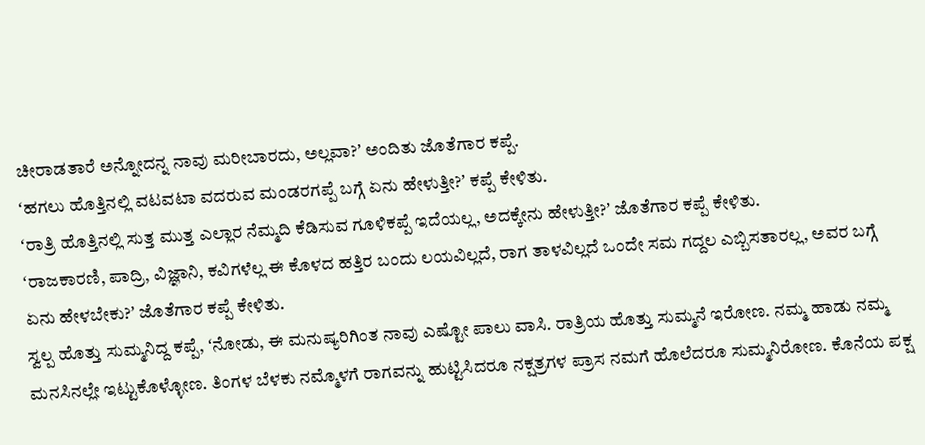ಚೀರಾಡತಾರೆ ಅನ್ನೋದನ್ನ ನಾವು ಮರೀಬಾರದು, ಅಲ್ಲವಾ?ʼ ಅಂದಿತು ಜೊತೆಗಾರ ಕಪ್ಪೆ.
ʻಹಗಲು ಹೊತ್ತಿನಲ್ಲಿ ವಟವಟಾ ವದರುವ ಮಂಡರಗಪ್ಪೆ ಬಗ್ಗೆ ಏನು ಹೇಳುತ್ತೀ?ʼ ಕಪ್ಪೆ ಕೇಳಿತು.
ʻರಾತ್ರಿ ಹೊತ್ತಿನಲ್ಲಿ ಸುತ್ತ ಮುತ್ತ ಎಲ್ಲಾರ ನೆಮ್ಮದಿ ಕೆಡಿಸುವ ಗೂಳಿಕಪ್ಪೆ ಇದೆಯಲ್ಲ, ಅದಕ್ಕೇನು ಹೇಳುತ್ತೀ?ʼ ಜೊತೆಗಾರ ಕಪ್ಪೆ ಕೇಳಿತು.
ʻರಾಜಕಾರಣಿ, ಪಾದ್ರಿ, ವಿಜ್ಞಾನಿ, ಕವಿಗಳೆಲ್ಲ ಈ ಕೊಳದ ಹತ್ತಿರ ಬಂದು ಲಯವಿಲ್ಲದೆ, ರಾಗ ತಾಳವಿಲ್ಲದೆ ಒಂದೇ ಸಮ ಗದ್ದಲ ಎಬ್ಬಿಸತಾರಲ್ಲ, ಅವರ ಬಗ್ಗೆ ಏನು ಹೇಳಬೇಕು?ʼ ಜೊತೆಗಾರ ಕಪ್ಪೆ ಕೇಳಿತು.
ಸ್ವಲ್ಪ ಹೊತ್ತು ಸುಮ್ಮನಿದ್ದ ಕಪ್ಪೆ, ʻನೋಡು, ಈ ಮನುಷ್ಯರಿಗಿಂತ ನಾವು ಎಷ್ಟೋ ಪಾಲು ವಾಸಿ. ರಾತ್ರಿಯ ಹೊತ್ತು ಸುಮ್ಮನೆ ಇರೋಣ. ನಮ್ಮ ಹಾಡು ನಮ್ಮ ಮನಸಿನಲ್ಲೇ ಇಟ್ಟುಕೊಳ್ಳೋಣ. ತಿಂಗಳ ಬೆಳಕು ನಮ್ಮೊಳಗೆ ರಾಗವನ್ನು ಹುಟ್ಟಿಸಿದರೂ ನಕ್ಷತ್ರಗಳ ಪ್ರಾಸ ನಮಗೆ ಹೊಲೆದರೂ ಸುಮ್ಮನಿರೋಣ. ಕೊನೆಯ ಪಕ್ಷ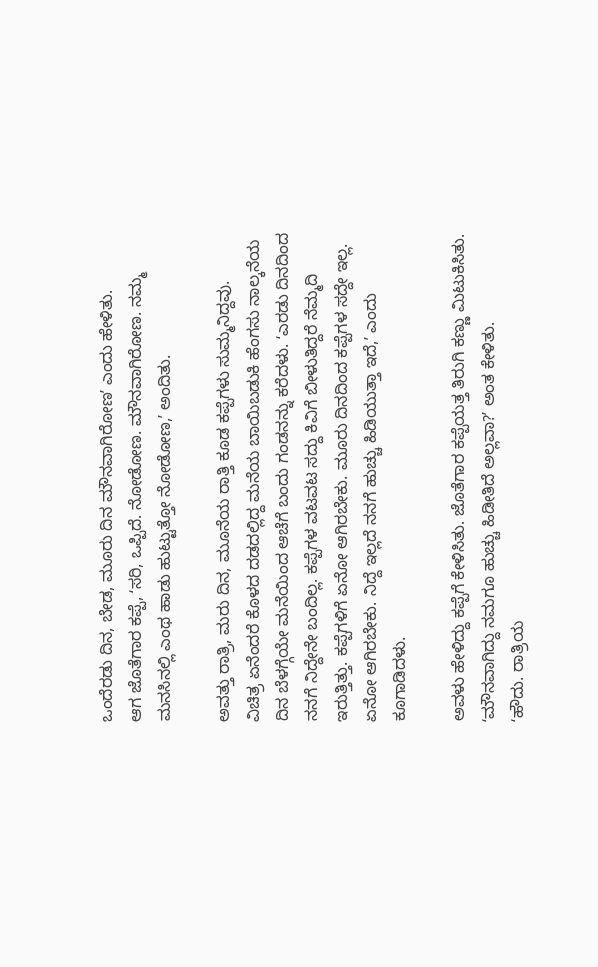ಒಂದೆರಡು ದಿನ, ಬೇಡ, ಮೂರು ದಿನ ಮೌನವಾಗಿರೋಣʼ ಎಂದು ಹೇಳಿತು.
ಆಗ ಜೊತೆಗಾರ ಕಪ್ಪೆ, ʻಸರಿ, ಒಪ್ಪಿದೆ. ನೋಡೋಣ. ಮೌನವಾಗಿರೋಣ. ನಮ್ಮ ಮನಸಿನಲ್ಲಿ ಎಂಥ ಹಾಡು ಹುಟ್ಟುತ್ತೋ ನೋಡೋಣ,ʼ ಅಂದಿತು.

ಅವತ್ತು ರಾತ್ರಿ, ಮರು ದಿನ, ಮೂನೆಯ ರಾತ್ತಿ ಕೂಡ ಕಪ್ಪೆಗಳು ಸುಮ್ಮನಿದ್ದವು.
ವಿಚಿತ್ರ ಏನೆಂದರೆ ಕೊಳದ ದಡದಲ್ಲಿದ್ದ ಮನೆಯ ಬಾಯಿಬಡುಕಿ ಹೆಂಗಸು ನಾಲ್ಕನೆಯ ದಿನ ಬೆಳಗ್ಗೆಯೇ ಮನೆಯಿಂದ ಆಚೆಗೆ ಬಂದು ಗಂಡನನ್ನು ಕರೆದಳು. ʻಎರಡು ದಿನದಿಂದ ನನಗೆ ನಿದ್ದೇನೇ ಬಂದಿಲ್ಲ. ಕಪ್ಪೆಗಳ ವಟವಟ ಸದ್ದು ಕಿವಿಗೆ ಬೀಳುತಿದ್ದರೆ ನೆಮ್ಮದಿ ಇರುತ್ತಿತ್ತು. ಕಪ್ಪೆಗಳಿಗೆ ಏನೋ ಆಗಿರಬೇಕು. ಮೂರು ದಿನದಿಂದ ಕಪ್ಪೆಗಳ ಸದ್ದೇ ಇಲ್ಲ. ಏನೋ ಆಗಿರಬೇಕು. ನಿದ್ದೆ ಇಲ್ಲದೆ ನನಗೆ ಹುಚ್ಚು ಹಿಡಿಯುತ್ತಾ ಇದೆ,ʼ ಎಂದು ಕೂಗಾಡಿದಳು.

ಅವಳು ಹೇಳಿದ್ದು ಕಪ್ಪೆಗೆ ಕೇಳಿಸಿತು. ಜೊತೆಗಾರ ಕಪ್ಪೆಯತ್ತ ತಿರುಗಿ ಕಣ್ಣು ಮಿಟುಕಿಸಿತು. ʻಮೌನವಾಗಿದ್ದು ನಮಗೂ ಹುಚ್ಚು ಹಿಡೀತಿದೆ ಅಲ್ಲವಾ?ʼ ಅಂತ ಕೇಳಿತು.
ʻಹೌದು. ರಾತ್ರಿಯ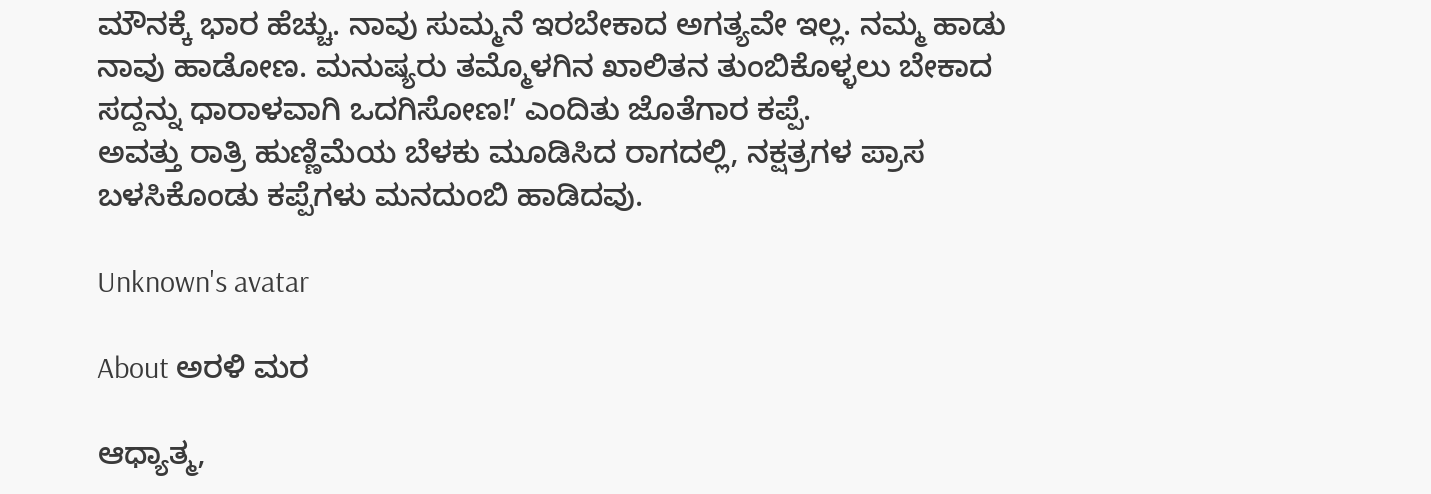ಮೌನಕ್ಕೆ ಭಾರ ಹೆಚ್ಚು. ನಾವು ಸುಮ್ಮನೆ ಇರಬೇಕಾದ ಅಗತ್ಯವೇ ಇಲ್ಲ. ನಮ್ಮ ಹಾಡು ನಾವು ಹಾಡೋಣ. ಮನುಷ್ಯರು ತಮ್ಮೊಳಗಿನ ಖಾಲಿತನ ತುಂಬಿಕೊಳ್ಳಲು ಬೇಕಾದ ಸದ್ದನ್ನು ಧಾರಾಳವಾಗಿ ಒದಗಿಸೋಣ!ʼ ಎಂದಿತು ಜೊತೆಗಾರ ಕಪ್ಪೆ.
ಅವತ್ತು ರಾತ್ರಿ ಹುಣ್ಣಿಮೆಯ ಬೆಳಕು ಮೂಡಿಸಿದ ರಾಗದಲ್ಲಿ, ನಕ್ಷತ್ರಗಳ ಪ್ರಾಸ ಬಳಸಿಕೊಂಡು ಕಪ್ಪೆಗಳು ಮನದುಂಬಿ ಹಾಡಿದವು.

Unknown's avatar

About ಅರಳಿ ಮರ

ಆಧ್ಯಾತ್ಮ,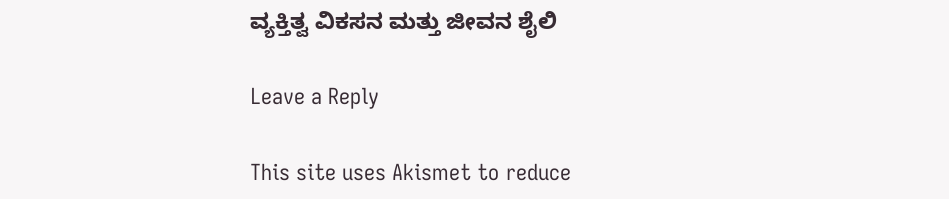ವ್ಯಕ್ತಿತ್ವ ವಿಕಸನ ಮತ್ತು ಜೀವನ ಶೈಲಿ

Leave a Reply

This site uses Akismet to reduce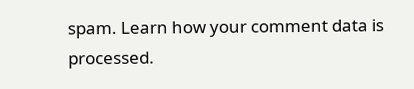spam. Learn how your comment data is processed.